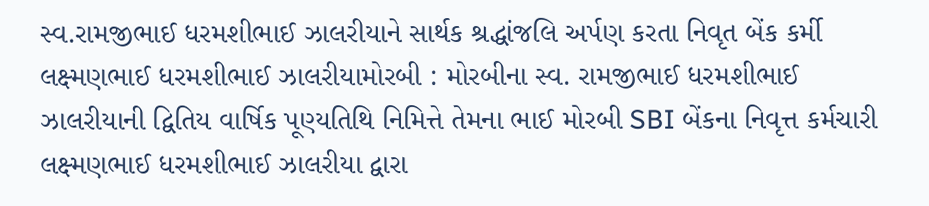સ્વ.રામજીભાઈ ધરમશીભાઈ ઝાલરીયાને સાર્થક શ્રદ્ધાંજલિ અર્પણ કરતા નિવૃત બેંક કર્મી લક્ષ્મણભાઈ ધરમશીભાઈ ઝાલરીયામોરબી : મોરબીના સ્વ. રામજીભાઈ ધરમશીભાઈ ઝાલરીયાની દ્વિતિય વાર્ષિક પૂણ્યતિથિ નિમિત્તે તેમના ભાઈ મોરબી SBI બેંકના નિવૃત્ત કર્મચારી લક્ષ્મણભાઈ ધરમશીભાઈ ઝાલરીયા દ્વારા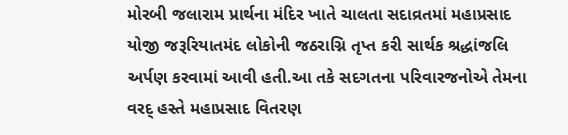મોરબી જલારામ પ્રાર્થના મંદિર ખાતે ચાલતા સદાવ્રતમાં મહાપ્રસાદ યોજી જરૂરિયાતમંદ લોકોની જઠરાગ્નિ તૃપ્ત કરી સાર્થક શ્રદ્ધાંજલિ અર્પણ કરવામાં આવી હતી.આ તકે સદગતના પરિવારજનોએ તેમના વરદ્ હસ્તે મહાપ્રસાદ વિતરણ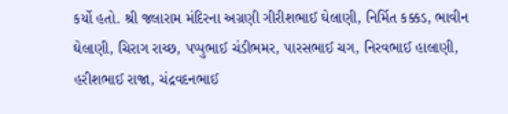કર્યો હતો. શ્રી જલારામ મંદિરના અગ્રણી ગીરીશભાઈ ઘેલાણી, નિર્મિત કક્કડ, ભાવીન ઘેલાણી, ચિરાગ રાચ્છ, પપ્પુભાઈ ચંડીભમર, પારસભાઈ ચગ, નિરવભાઈ હાલાણી, હરીશભાઈ રાજા, ચંદ્રવદનભાઈ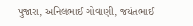પુજારા, અનિલભાઈ ગોવાણી, જયંતભાઈ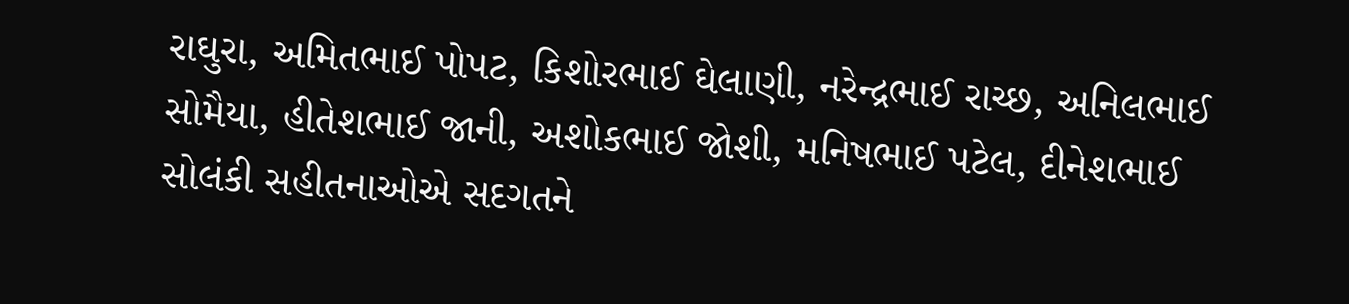રાઘુરા, અમિતભાઈ પોપટ, કિશોરભાઈ ઘેલાણી, નરેન્દ્રભાઈ રાચ્છ, અનિલભાઈ સોમૈયા, હીતેશભાઈ જાની, અશોકભાઈ જોશી, મનિષભાઈ પટેલ, દીનેશભાઈ સોલંકી સહીતનાઓએ સદગતને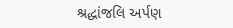શ્રદ્ધાંજલિ અર્પણ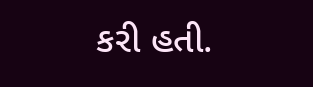કરી હતી.